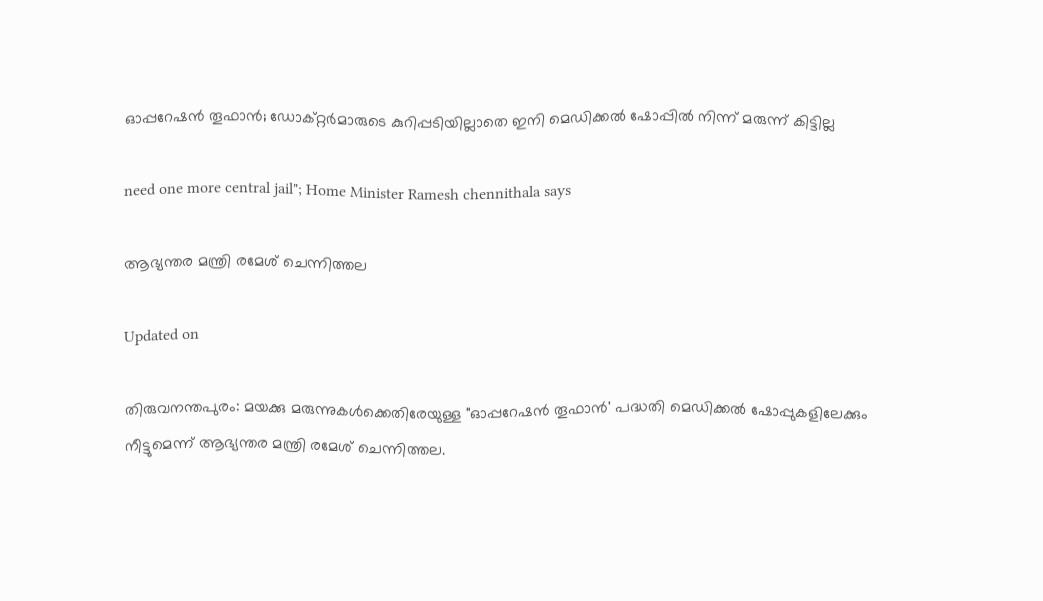ഓപ്പറേഷൻ തൂഫാൻ; ഡോക്റ്റര്‍മാരുടെ കുറിപ്പടിയില്ലാതെ ഇനി മെഡിക്കൽ ഷോപ്പിൽ നിന്ന് മരുന്ന് കിട്ടില്ല

need one more central jail"; Home Minister Ramesh chennithala says

ആഭ്യന്തര മന്ത്രി രമേശ് ചെന്നിത്തല

Updated on

തിരുവനന്തപുരം: മയക്കു മരുന്നുകൾക്കെതിരേയുള്ള "ഓപ്പറേഷന്‍ തൂഫാന്‍' പദ്ധതി മെഡിക്കൽ ഷോപ്പുകളിലേക്കും നീട്ടുമെന്ന് ആഭ്യന്തര മന്ത്രി രമേശ് ചെന്നിത്തല.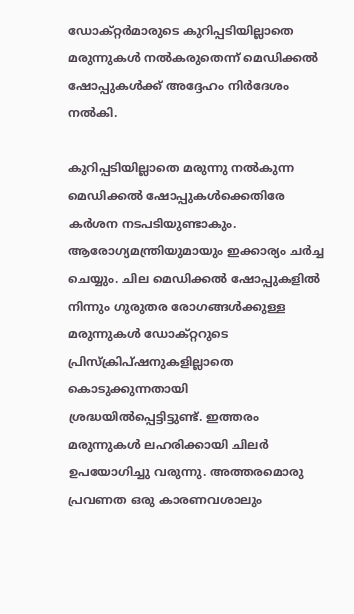ഡോക്റ്റര്‍മാരുടെ കുറിപ്പടിയില്ലാതെ മരുന്നുകള്‍ നല്‍കരുതെന്ന് മെഡിക്കല്‍ ഷോപ്പുകള്‍ക്ക് അദ്ദേഹം നിര്‍ദേശം നല്‍കി.

കുറിപ്പടിയില്ലാതെ മരുന്നു നൽകുന്ന മെഡിക്കല്‍ ഷോപ്പുകള്‍ക്കെതിരേ കര്‍ശന നടപടിയുണ്ടാകും. ആരോഗ്യമന്ത്രിയുമായും ഇക്കാര്യം ചര്‍ച്ച ചെയ്യും. ചില മെഡിക്കല്‍ ഷോപ്പുകളില്‍ നിന്നും ഗുരുതര രോഗങ്ങള്‍ക്കുള്ള മരുന്നുകൾ ഡോക്റ്ററുടെ പ്രിസ്‌ക്രിപ്ഷനുകളില്ലാതെ കൊടുക്കുന്നതായി ശ്രദ്ധയില്‍പ്പെട്ടിട്ടുണ്ട്. ഇത്തരം മരുന്നുകള്‍ ലഹരിക്കായി ചിലര്‍ ഉപയോഗിച്ചു വരുന്നു. അത്തരമൊരു പ്രവണത ഒരു കാരണവശാലും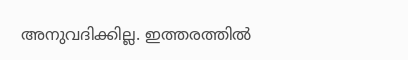അനുവദിക്കില്ല. ഇത്തരത്തില്‍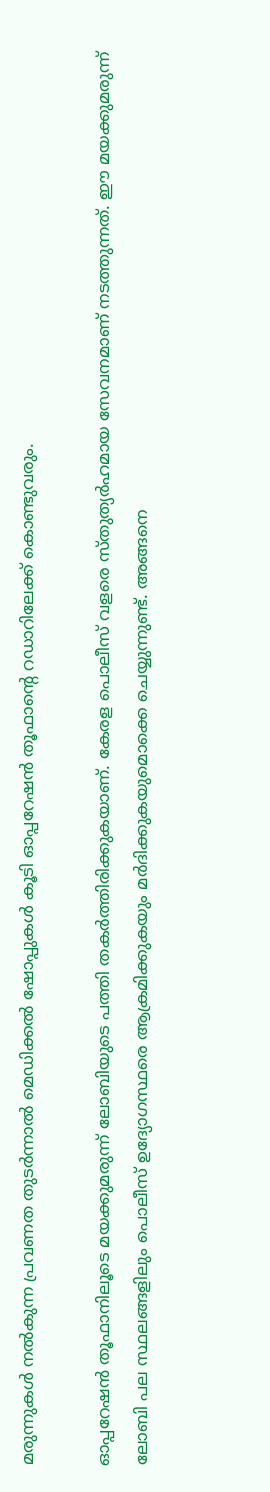മരുന്നുകള്‍ നല്‍കുന്ന പ്രവണത തുടര്‍ന്നാല്‍ മെഡിക്കല്‍ ഷോപ്പുകള്‍ കൂടി ഓപ്പറേഷന്‍ തൂഫാന്‍റെ റഡാറിലേക്ക് കൊണ്ടുവരും.

ഓപ്പറേഷന്‍ തൂഫാനിലൂടെ മയക്കുമരുന്ന് ലോബിയുടെ പത്തി തകര്‍ത്തിരിക്കുകയാണ്. കേരള പൊലീസ് വളരെ സ്തുത്യര്‍ഹമായ സേവനമാണ് നടത്തുന്നത്. ഈ മയക്കുമരുന്ന് ലോബി പല സ്ഥലങ്ങളിലും പൊലീസ് ഉദ്യോഗസ്ഥരെ ആക്രമിക്കുകയും മര്‍ദിക്കുകയുമൊക്കെ ചെയ്യുന്നുണ്ട്. അങ്ങനെ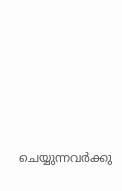ചെയ്യുന്നവർക്കു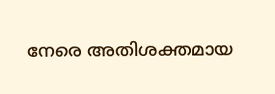നേരെ അതിശക്തമായ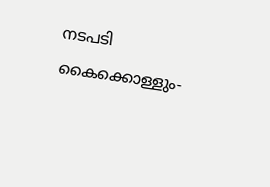നടപടി കൈക്കൊള്ളും-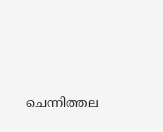ചെന്നിത്തല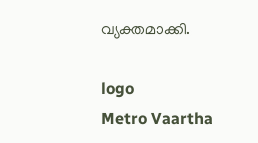വ്യക്തമാക്കി.

logo
Metro Vaartha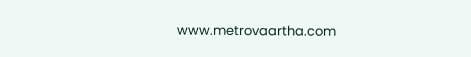www.metrovaartha.com